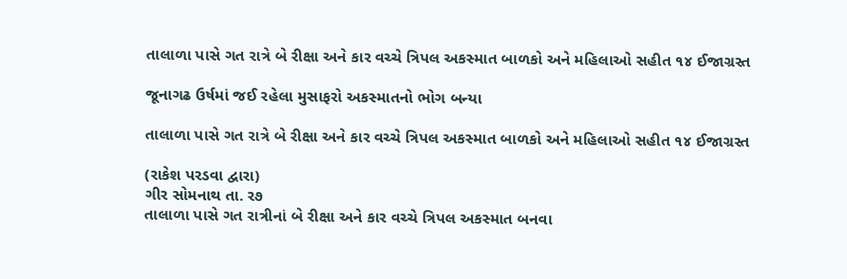તાલાળા પાસે ગત રાત્રે બે રીક્ષા અને કાર વચ્ચે ત્રિપલ અકસ્માત બાળકો અને મહિલાઓ સહીત ૧૪ ઈજાગ્રસ્ત

જૂનાગઢ ઉર્ષમાં જઈ રહેલા મુસાફરો અકસ્માતનો ભોગ બન્યા

તાલાળા પાસે ગત રાત્રે બે રીક્ષા અને કાર વચ્ચે ત્રિપલ અકસ્માત બાળકો અને મહિલાઓ સહીત ૧૪ ઈજાગ્રસ્ત

(રાકેશ પરડવા દ્વારા)
ગીર સોમનાથ તા. ર૭
તાલાળા પાસે ગત રાત્રીનાં બે રીક્ષા અને કાર વચ્ચે ત્રિપલ અકસ્માત બનવા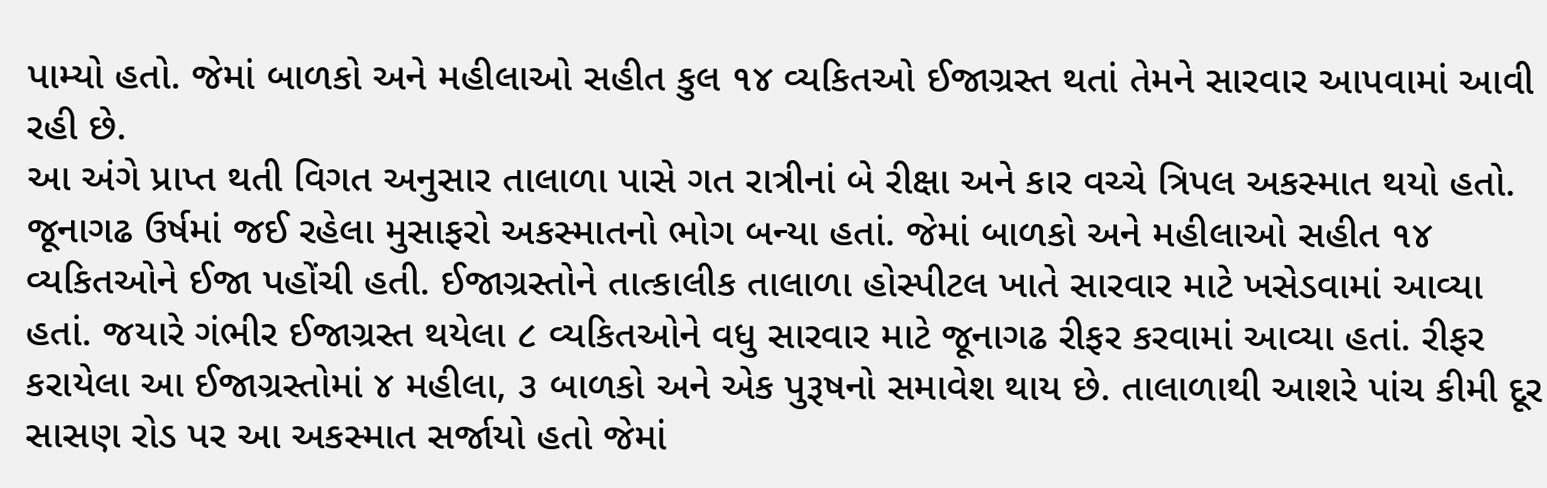પામ્યો હતો. જેમાં બાળકો અને મહીલાઓ સહીત કુલ ૧૪ વ્યકિતઓ ઈજાગ્રસ્ત થતાં તેમને સારવાર આપવામાં આવી રહી છે.
આ અંગે પ્રાપ્ત થતી વિગત અનુસાર તાલાળા પાસે ગત રાત્રીનાં બે રીક્ષા અને કાર વચ્ચે ત્રિપલ અકસ્માત થયો હતો. જૂનાગઢ ઉર્ષમાં જઈ રહેલા મુસાફરો અકસ્માતનો ભોગ બન્યા હતાં. જેમાં બાળકો અને મહીલાઓ સહીત ૧૪ વ્યકિતઓને ઈજા પહોંચી હતી. ઈજાગ્રસ્તોને તાત્કાલીક તાલાળા હોસ્પીટલ ખાતે સારવાર માટે ખસેડવામાં આવ્યા હતાં. જયારે ગંભીર ઈજાગ્રસ્ત થયેલા ૮ વ્યકિતઓને વધુ સારવાર માટે જૂનાગઢ રીફર કરવામાં આવ્યા હતાં. રીફર કરાયેલા આ ઈજાગ્રસ્તોમાં ૪ મહીલા, ૩ બાળકો અને એક પુરૂષનો સમાવેશ થાય છે. તાલાળાથી આશરે પાંચ કીમી દૂર સાસણ રોડ પર આ અકસ્માત સર્જાયો હતો જેમાં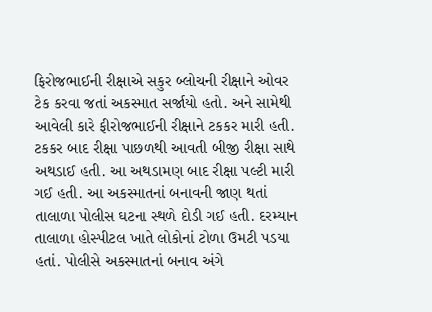ફિરોજભાઈની રીક્ષાએ સકુર બ્લોચની રીક્ષાને ઓવર ટેક કરવા જતાં અકસ્માત સર્જાયો હતો. અને સામેથી આવેલી કારે ફીરોજભાઈની રીક્ષાને ટકકર મારી હતી. ટકકર બાદ રીક્ષા પાછળથી આવતી બીજી રીક્ષા સાથે અથડાઈ હતી. આ અથડામણ બાદ રીક્ષા પલ્ટી મારી ગઈ હતી. આ અકસ્માતનાં બનાવની જાણ થતાં તાલાળા પોલીસ ઘટના સ્થળે દોડી ગઈ હતી. દરમ્યાન તાલાળા હોસ્પીટલ ખાતે લોકોનાં ટોળા ઉમટી પડયા હતાં. પોલીસે અકસ્માતનાં બનાવ અંગે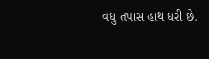વધુ તપાસ હાથ ધરી છે.